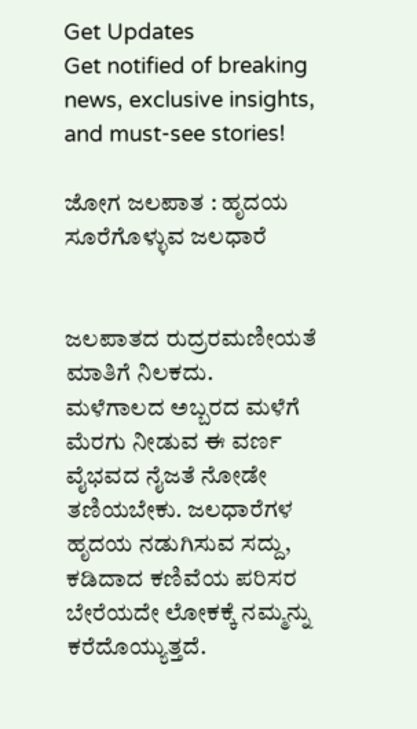Get Updates
Get notified of breaking news, exclusive insights, and must-see stories!

ಜೋಗ ಜಲಪಾತ : ಹೃದಯ ಸೂರೆಗೊಳ್ಳುವ ಜಲಧಾರೆ


ಜಲಪಾತದ ರುದ್ರರಮಣೀಯತೆ ಮಾತಿಗೆ ನಿಲಕದು. ಮಳೆಗಾಲದ ಅಬ್ಬರದ ಮಳೆಗೆ ಮೆರಗು ನೀಡುವ ಈ ವರ್ಣ ವೈಭವದ ನೈಜತೆ ನೋಡೇ ತಣಿಯಬೇಕು. ಜಲಧಾರೆಗಳ ಹೃದಯ ನಡುಗಿಸುವ ಸದ್ದು, ಕಡಿದಾದ ಕಣಿವೆಯ ಪರಿಸರ ಬೇರೆಯದೇ ಲೋಕಕ್ಕೆ ನಮ್ಮನ್ನು ಕರೆದೊಯ್ಯುತ್ತದೆ.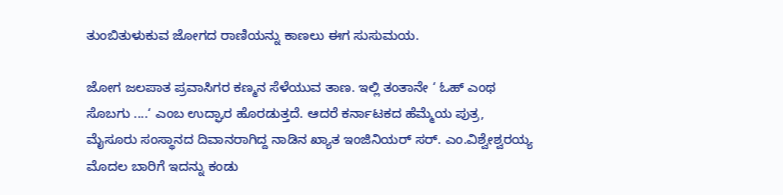ತುಂಬಿತುಳುಕುವ ಜೋಗದ ರಾಣಿಯನ್ನು ಕಾಣಲು ಈಗ ಸುಸುಮಯ.

ಜೋಗ ಜಲಪಾತ ಪ್ರವಾಸಿಗರ ಕಣ್ಮನ ಸೆಳೆಯುವ ತಾಣ. ಇಲ್ಲಿ ತಂತಾನೇ ‘ ಓಹ್‌ ಎಂಥ ಸೊಬಗು ....‘ ಎಂಬ ಉದ್ಘಾರ ಹೊರಡುತ್ತದೆ. ಆದರೆ ಕರ್ನಾಟಕದ ಹೆಮ್ಮೆಯ ಪುತ್ರ, ಮೈಸೂರು ಸಂಸ್ಥಾನದ ದಿವಾನರಾಗಿದ್ದ ನಾಡಿನ ಖ್ಯಾತ ಇಂಜಿನಿಯರ್‌ ಸರ್‌. ಎಂ.ವಿಶ್ವೇಶ್ವರಯ್ಯ ಮೊದಲ ಬಾರಿಗೆ ಇದನ್ನು ಕಂಡು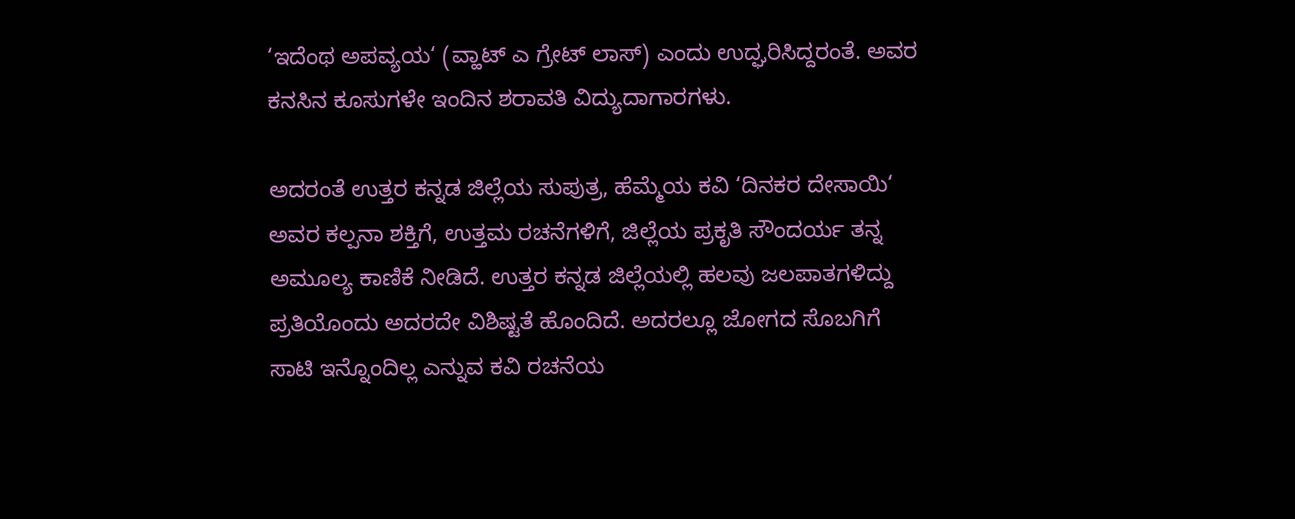‘ಇದೆಂಥ ಅಪವ್ಯಯ‘ (ವ್ಹಾಟ್‌ ಎ ಗ್ರೇಟ್‌ ಲಾಸ್‌) ಎಂದು ಉದ್ಘರಿಸಿದ್ದರಂತೆ. ಅವರ ಕನಸಿನ ಕೂಸುಗಳೇ ಇಂದಿನ ಶರಾವತಿ ವಿದ್ಯುದಾಗಾರಗಳು.

ಅದರಂತೆ ಉತ್ತರ ಕನ್ನಡ ಜಿಲ್ಲೆಯ ಸುಪುತ್ರ, ಹೆಮ್ಮೆಯ ಕವಿ ‘ದಿನಕರ ದೇಸಾಯಿ‘ ಅವರ ಕಲ್ಪನಾ ಶಕ್ತಿಗೆ, ಉತ್ತಮ ರಚನೆಗಳಿಗೆ, ಜಿಲ್ಲೆಯ ಪ್ರಕೃತಿ ಸೌಂದರ್ಯ ತನ್ನ ಅಮೂಲ್ಯ ಕಾಣಿಕೆ ನೀಡಿದೆ. ಉತ್ತರ ಕನ್ನಡ ಜಿಲ್ಲೆಯಲ್ಲಿ ಹಲವು ಜಲಪಾತಗಳಿದ್ದು ಪ್ರತಿಯೊಂದು ಅದರದೇ ವಿಶಿಷ್ಟತೆ ಹೊಂದಿದೆ. ಅದರಲ್ಲೂ ಜೋಗದ ಸೊಬಗಿಗೆ ಸಾಟಿ ಇನ್ನೊಂದಿಲ್ಲ ಎನ್ನುವ ಕವಿ ರಚನೆಯ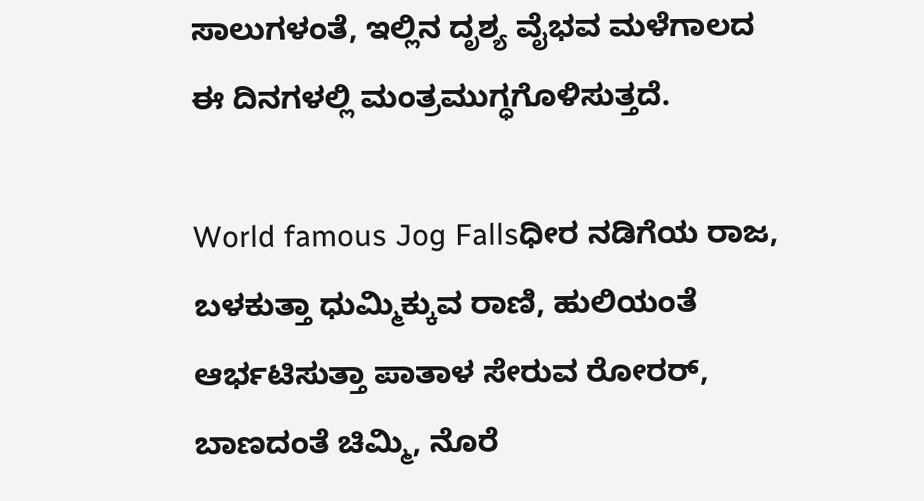ಸಾಲುಗಳಂತೆ, ಇಲ್ಲಿನ ದೃಶ್ಯ ವೈಭವ ಮಳೆಗಾಲದ ಈ ದಿನಗಳಲ್ಲಿ ಮಂತ್ರಮುಗ್ಧಗೊಳಿಸುತ್ತದೆ.

World famous Jog Fallsಧೀರ ನಡಿಗೆಯ ರಾಜ, ಬಳಕುತ್ತಾ ಧುಮ್ಮಿಕ್ಕುವ ರಾಣಿ, ಹುಲಿಯಂತೆ ಆರ್ಭಟಿಸುತ್ತಾ ಪಾತಾಳ ಸೇರುವ ರೋರರ್‌, ಬಾಣದಂತೆ ಚಿಮ್ಮಿ, ನೊರೆ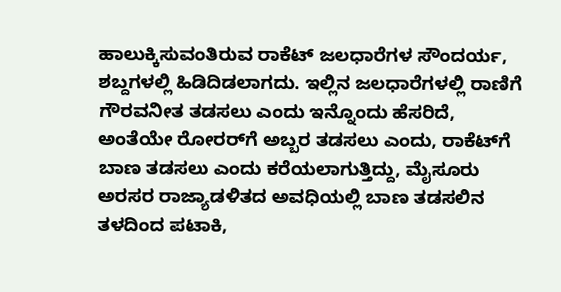ಹಾಲುಕ್ಕಿಸುವಂತಿರುವ ರಾಕೆಟ್‌ ಜಲಧಾರೆಗಳ ಸೌಂದರ್ಯ, ಶಬ್ದಗಳಲ್ಲಿ ಹಿಡಿದಿಡಲಾಗದು. ಇಲ್ಲಿನ ಜಲಧಾರೆಗಳಲ್ಲಿ ರಾಣಿಗೆ ಗೌರವನೀತ ತಡಸಲು ಎಂದು ಇನ್ನೊಂದು ಹೆಸರಿದೆ, ಅಂತೆಯೇ ರೋರರ್‌ಗೆ ಅಬ್ಬರ ತಡಸಲು ಎಂದು, ರಾಕೆಟ್‌ಗೆ ಬಾಣ ತಡಸಲು ಎಂದು ಕರೆಯಲಾಗುತ್ತಿದ್ದು, ಮೈಸೂರು ಅರಸರ ರಾಜ್ಯಾಡಳಿತದ ಅವಧಿಯಲ್ಲಿ ಬಾಣ ತಡಸಲಿನ ತಳದಿಂದ ಪಟಾಕಿ,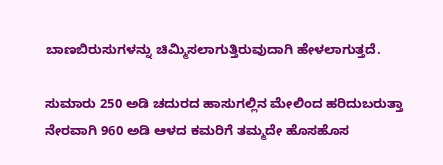ಬಾಣಬಿರುಸುಗಳನ್ನು ಚಿಮ್ಮಿಸಲಾಗುತ್ತಿರುವುದಾಗಿ ಹೇಳಲಾಗುತ್ತದೆ.

ಸುಮಾರು 250 ಅಡಿ ಚದುರದ ಹಾಸುಗಲ್ಲಿನ ಮೇಲಿಂದ ಹರಿದುಬರುತ್ತಾ ನೇರವಾಗಿ 960 ಅಡಿ ಆಳದ ಕಮರಿಗೆ ತಮ್ಮದೇ ಹೊಸಹೊಸ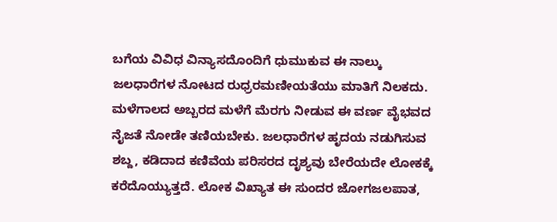ಬಗೆಯ ವಿವಿಧ ವಿನ್ಯಾಸದೊಂದಿಗೆ ಧುಮುಕುವ ಈ ನಾಲ್ಕು ಜಲಧಾರೆಗಳ ನೋಟದ ರುಧ್ರರಮಣೀಯತೆಯು ಮಾತಿಗೆ ನಿಲಕದು. ಮಳೆಗಾಲದ ಅಬ್ಬರದ ಮಳೆಗೆ ಮೆರಗು ನೀಡುವ ಈ ವರ್ಣ ವೈಭವದ ನೈಜತೆ ನೋಡೇ ತಣಿಯಬೇಕು. ಜಲಧಾರೆಗಳ ಹೃದಯ ನಡುಗಿಸುವ ಶಬ್ದ, ಕಡಿದಾದ ಕಣಿವೆಯ ಪರಿಸರದ ದೃಶ್ಯವು ಬೇರೆಯದೇ ಲೋಕಕ್ಕೆ ಕರೆದೊಯ್ಯುತ್ತದೆ. ಲೋಕ ವಿಖ್ಯಾತ ಈ ಸುಂದರ ಜೋಗಜಲಪಾತ,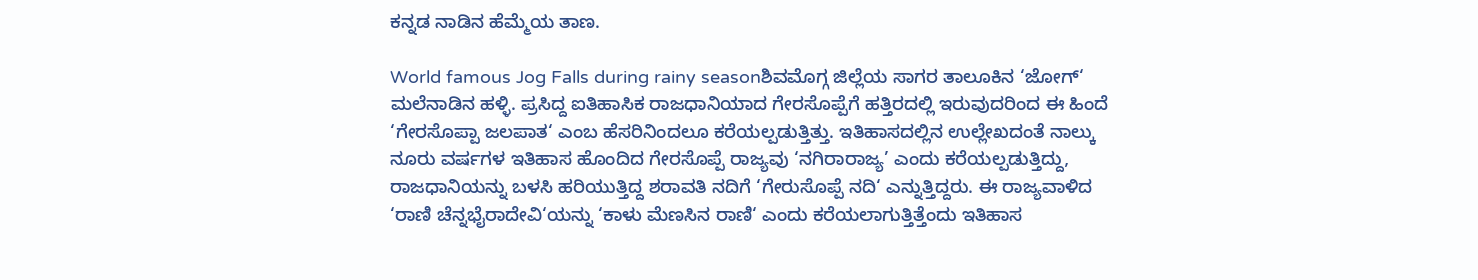ಕನ್ನಡ ನಾಡಿನ ಹೆಮ್ಮೆಯ ತಾಣ.

World famous Jog Falls during rainy seasonಶಿವಮೊಗ್ಗ ಜಿಲ್ಲೆಯ ಸಾಗರ ತಾಲೂಕಿನ ‘ಜೋಗ್‌‘ ಮಲೆನಾಡಿನ ಹಳ್ಳಿ. ಪ್ರಸಿದ್ದ ಐತಿಹಾಸಿಕ ರಾಜಧಾನಿಯಾದ ಗೇರಸೊಪ್ಪೆಗೆ ಹತ್ತಿರದಲ್ಲಿ ಇರುವುದರಿಂದ ಈ ಹಿಂದೆ ‘ಗೇರಸೊಪ್ಪಾ ಜಲಪಾತ‘ ಎಂಬ ಹೆಸರಿನಿಂದಲೂ ಕರೆಯಲ್ಪಡುತ್ತಿತ್ತು. ಇತಿಹಾಸದಲ್ಲಿನ ಉಲ್ಲೇಖದಂತೆ ನಾಲ್ಕು ನೂರು ವರ್ಷಗಳ ಇತಿಹಾಸ ಹೊಂದಿದ ಗೇರಸೊಪ್ಪೆ ರಾಜ್ಯವು ‘ನಗಿರಾರಾಜ್ಯ’ ಎಂದು ಕರೆಯಲ್ಪಡುತ್ತಿದ್ದು, ರಾಜಧಾನಿಯನ್ನು ಬಳಸಿ ಹರಿಯುತ್ತಿದ್ದ ಶರಾವತಿ ನದಿಗೆ ‘ಗೇರುಸೊಪ್ಪೆ ನದಿ‘ ಎನ್ನುತ್ತಿದ್ದರು. ಈ ರಾಜ್ಯವಾಳಿದ ‘ರಾಣಿ ಚೆನ್ನಭೈರಾದೇವಿ‘ಯನ್ನು ‘ಕಾಳು ಮೆಣಸಿನ ರಾಣಿ‘ ಎಂದು ಕರೆಯಲಾಗುತ್ತಿತ್ತೆಂದು ಇತಿಹಾಸ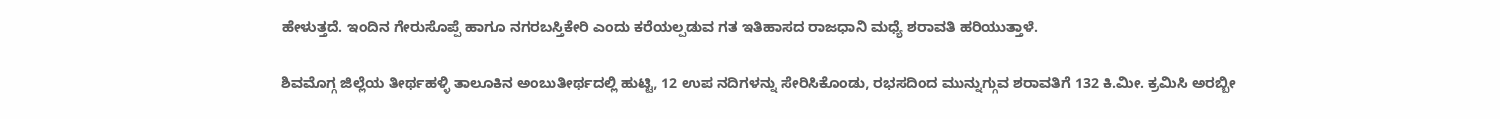ಹೇಳುತ್ತದೆ. ಇಂದಿನ ಗೇರುಸೊಪ್ಪೆ ಹಾಗೂ ನಗರಬಸ್ತಿಕೇರಿ ಎಂದು ಕರೆಯಲ್ಪಡುವ ಗತ ಇತಿಹಾಸದ ರಾಜಧಾನಿ ಮಧ್ಯೆ ಶರಾವತಿ ಹರಿಯುತ್ತಾಳೆ.

ಶಿವಮೊಗ್ಗ ಜಿಲ್ಲೆಯ ತೀರ್ಥಹಳ್ಳಿ ತಾಲೂಕಿನ ಅಂಬುತೀರ್ಥದಲ್ಲಿ ಹುಟ್ಟಿ, 12 ಉಪ ನದಿಗಳನ್ನು ಸೇರಿಸಿಕೊಂಡು, ರಭಸದಿಂದ ಮುನ್ನುಗ್ಗುವ ಶರಾವತಿಗೆ 132 ಕಿ.ಮೀ. ಕ್ರಮಿಸಿ ಅರಬ್ಬೀ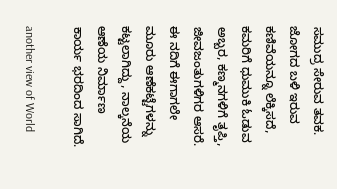ಸಮುದ್ರ ಸೇರುವ ತವಕ. ಜೋಗದ ಬಳಿ ಇರುವ ಕಣಿವೆಯನ್ನೂ ಲೆಕ್ಕಿಸದೆ, ಕಮರಿಗೆ ಧುಮುಕಿ ಓಡುವ ಅಬ್ಬರ, ಕಣ್ಮನಗಳಿಗೆ ತೃಪ್ತಿ, ಜೀವಜಂತುಗಳಿಗರ ಆಸರೆ. ಈ ನದಿಗೆ ಈಗಾಗಲೇ ಮೂರು ಆಣೆಕಟ್ಟೆಗಳನ್ನು ಕಟ್ಟಲಾಗಿದ್ದು, ನಾಲ್ಕನೆಯ ಆಣೆಯ ನಿರ್ಮಾಣ ಕಾರ್ಯ ಭರದಿಂದ ಸಾಗಿದೆ.

another view of World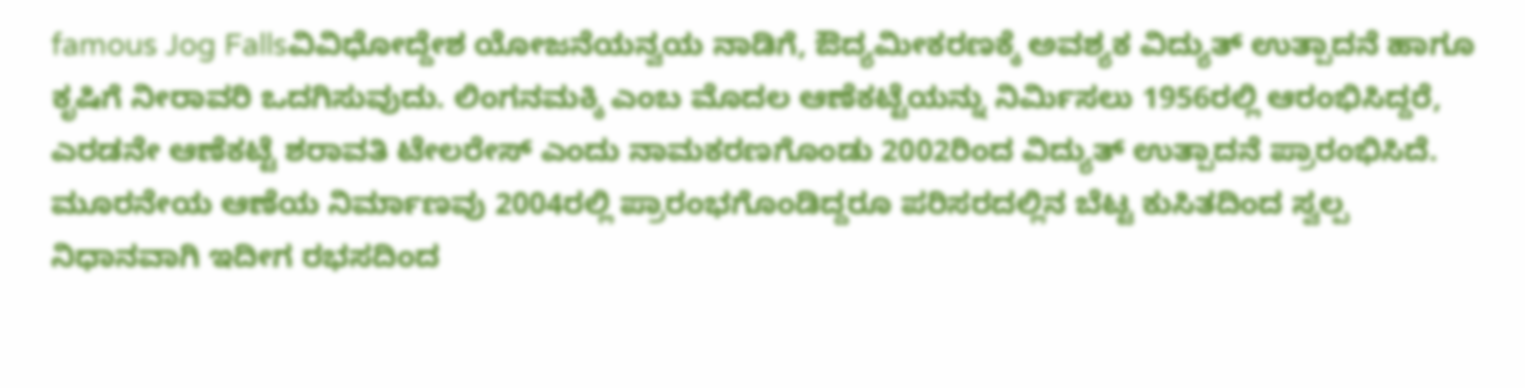famous Jog Fallsವಿವಿಧೋದ್ದೇಶ ಯೋಜನೆಯನ್ವಯ ನಾಡಿಗೆ, ಔದ್ಯಮೀಕರಣಕ್ಕೆ ಅವಶ್ಯಕ ವಿದ್ಯುತ್‌ ಉತ್ಪಾದನೆ ಹಾಗೂ ಕೃಷಿಗೆ ನೀರಾವರಿ ಒದಗಿಸುವುದು. ಲಿಂಗನಮಕ್ಕಿ ಎಂಬ ಮೊದಲ ಆಣೆಕಟ್ಟೆಯನ್ನು ನಿರ್ಮಿಸಲು 1956ರಲ್ಲಿ ಆರಂಭಿಸಿದ್ದರೆ, ಎರಡನೇ ಆಣೆಕಟ್ಟೆ ಶರಾವತಿ ಟೇಲರೇಸ್‌ ಎಂದು ನಾಮಕರಣಗೊಂಡು 2002ರಿಂದ ವಿದ್ಯುತ್‌ ಉತ್ಪಾದನೆ ಪ್ರಾರಂಭಿಸಿದೆ. ಮೂರನೇಯ ಆಣೆಯ ನಿರ್ಮಾಣವು 2004ರಲ್ಲಿ ಪ್ರಾರಂಭಗೊಂಡಿದ್ದರೂ ಪರಿಸರದಲ್ಲಿನ ಬೆಟ್ಟ ಕುಸಿತದಿಂದ ಸ್ವಲ್ಪ ನಿಧಾನವಾಗಿ ಇದೀಗ ರಭಸದಿಂದ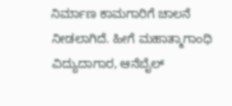ನಿರ್ಮಾಣ ಕಾಮಗಾರಿಗೆ ಚಾಲನೆ ನೀಡಲಾಗಿದೆ. ಹೀಗೆ ಮಹಾತ್ಮಾಗಾಂಧಿ ವಿದ್ಯುದಾಗಾರ, ಆನೆಬೈಲ್‌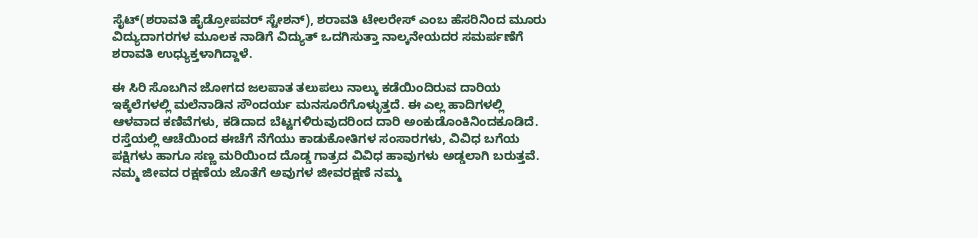ಸೈಟ್‌(ಶರಾವತಿ ಹೈಡ್ರೋಪವರ್‌ ಸ್ಟೇಶನ್‌), ಶರಾವತಿ ಟೇಲರೇಸ್‌ ಎಂಬ ಹೆಸರಿನಿಂದ ಮೂರು ವಿದ್ಯುದಾಗರಗಳ ಮೂಲಕ ನಾಡಿಗೆ ವಿದ್ಯುತ್‌ ಒದಗಿಸುತ್ತಾ ನಾಲ್ಕನೇಯದರ ಸಮರ್ಪಣೆಗೆ ಶರಾವತಿ ಉಧ್ಯುಕ್ತಳಾಗಿದ್ದಾಳೆ.

ಈ ಸಿರಿ ಸೊಬಗಿನ ಜೋಗದ ಜಲಪಾತ ತಲುಪಲು ನಾಲ್ಕು ಕಡೆಯಿಂದಿರುವ ದಾರಿಯ ಇಕ್ಕೆಲೆಗಳಲ್ಲಿ ಮಲೆನಾಡಿನ ಸೌಂದರ್ಯ ಮನಸೂರೆಗೊಳ್ಳುತ್ತದೆ. ಈ ಎಲ್ಲ ಹಾದಿಗಳಲ್ಲಿ ಆಳವಾದ ಕಣಿವೆಗಳು, ಕಡಿದಾದ ಬೆಟ್ಟಗಳಿರುವುದರಿಂದ ದಾರಿ ಅಂಕುಡೊಂಕಿನಿಂದಕೂಡಿದೆ. ರಸ್ತೆಯಲ್ಲಿ ಆಚೆಯಿಂದ ಈಚೆಗೆ ನೆಗೆಯು ಕಾಡುಕೋತಿಗಳ ಸಂಸಾರಗಳು, ವಿವಿಧ ಬಗೆಯ ಪಕ್ಷಿಗಳು ಹಾಗೂ ಸಣ್ಣ ಮರಿಯಿಂದ ದೊಡ್ಡ ಗಾತ್ರದ ವಿವಿಧ ಹಾವುಗಳು ಅಡ್ಡಲಾಗಿ ಬರುತ್ತವೆ. ನಮ್ಮ ಜೀವದ ರಕ್ಷಣೆಯ ಜೊತೆಗೆ ಅವುಗಳ ಜೀವರಕ್ಷಣೆ ನಮ್ಮ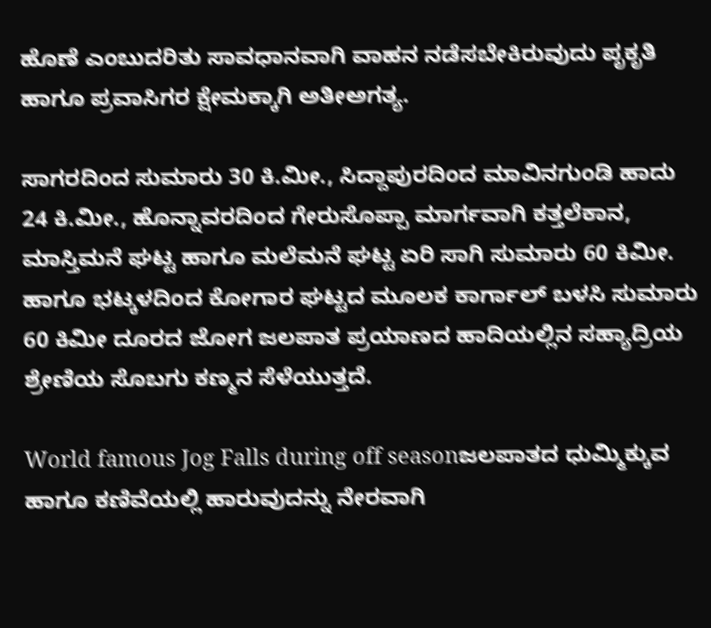ಹೊಣೆ ಎಂಬುದರಿತು ಸಾವಧಾನವಾಗಿ ವಾಹನ ನಡೆಸಬೇಕಿರುವುದು ಪೃಕೃತಿ ಹಾಗೂ ಪ್ರವಾಸಿಗರ ಕ್ಷೇಮಕ್ಕಾಗಿ ಅತೀಅಗತ್ಯ.

ಸಾಗರದಿಂದ ಸುಮಾರು 30 ಕಿ.ಮೀ., ಸಿದ್ದಾಪುರದಿಂದ ಮಾವಿನಗುಂಡಿ ಹಾದು 24 ಕಿ.ಮೀ., ಹೊನ್ನಾವರದಿಂದ ಗೇರುಸೊಪ್ಪಾ ಮಾರ್ಗವಾಗಿ ಕತ್ತಲೆಕಾನ, ಮಾಸ್ತಿಮನೆ ಘಟ್ಟ ಹಾಗೂ ಮಲೆಮನೆ ಘಟ್ಟ ಏರಿ ಸಾಗಿ ಸುಮಾರು 60 ಕಿಮೀ. ಹಾಗೂ ಭಟ್ಕಳದಿಂದ ಕೋಗಾರ ಘಟ್ಟದ ಮೂಲಕ ಕಾರ್ಗಾಲ್‌ ಬಳಸಿ ಸುಮಾರು 60 ಕಿಮೀ ದೂರದ ಜೋಗ ಜಲಪಾತ ಪ್ರಯಾಣದ ಹಾದಿಯಲ್ಲಿನ ಸಹ್ಯಾದ್ರಿಯ ಶ್ರೇಣಿಯ ಸೊಬಗು ಕಣ್ಮನ ಸೆಳೆಯುತ್ತದೆ.

World famous Jog Falls during off seasonಜಲಪಾತದ ಧುಮ್ಮಿಕ್ಕುವ ಹಾಗೂ ಕಣಿವೆಯಲ್ಲಿ ಹಾರುವುದನ್ನು ನೇರವಾಗಿ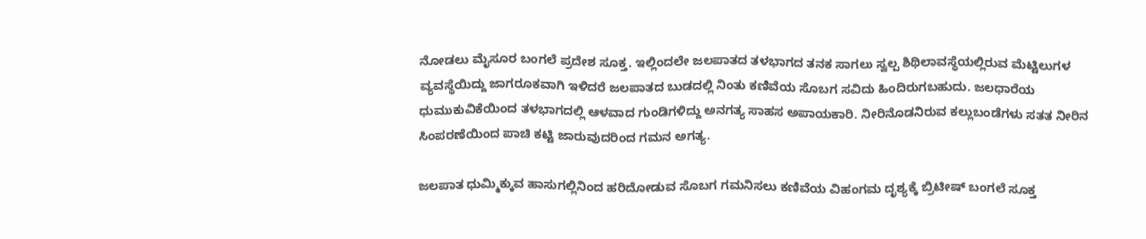ನೋಡಲು ಮೈಸೂರ ಬಂಗಲೆ ಪ್ರದೇಶ ಸೂಕ್ತ. ಇಲ್ಲಿಂದಲೇ ಜಲಪಾತದ ತಳಭಾಗದ ತನಕ ಸಾಗಲು ಸ್ವಲ್ಪ ಶಿಥಿಲಾವಸ್ಥೆಯಲ್ಲಿರುವ ಮೆಟ್ಟಿಲುಗಳ ವ್ಯವಸ್ಥೆಯಿದ್ದು ಜಾಗರೂಕವಾಗಿ ಇಳಿದರೆ ಜಲಪಾತದ ಬುಡದಲ್ಲಿ ನಿಂತು ಕಣಿವೆಯ ಸೊಬಗ ಸವಿದು ಹಿಂದಿರುಗಬಹುದು. ಜಲಧಾರೆಯ ಧುಮುಕುವಿಕೆಯಿಂದ ತಳಭಾಗದಲ್ಲಿ ಆಳವಾದ ಗುಂಡಿಗಳಿದ್ದು ಅನಗತ್ಯ ಸಾಹಸ ಅಪಾಯಕಾರಿ. ನೀರಿನೊಡನಿರುವ ಕಲ್ಲುಬಂಡೆಗಳು ಸತತ ನೀರಿನ ಸಿಂಪರಣೆಯಿಂದ ಪಾಚಿ ಕಟ್ಟಿ ಜಾರುವುದರಿಂದ ಗಮನ ಅಗತ್ಯ.

ಜಲಪಾತ ಧುಮ್ಮಿಕ್ಕುವ ಹಾಸುಗಲ್ಲಿನಿಂದ ಹರಿದೋಡುವ ಸೊಬಗ ಗಮನಿಸಲು ಕಣಿವೆಯ ವಿಹಂಗಮ ದೃಶ್ಯಕ್ಕೆ ಬ್ರಿಟೀಷ್‌ ಬಂಗಲೆ ಸೂಕ್ತ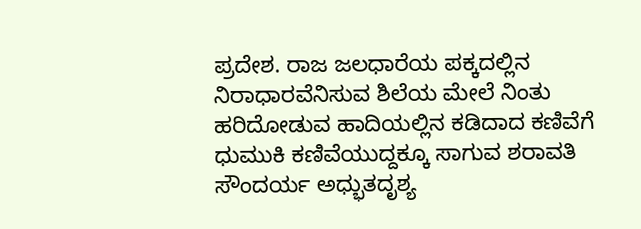ಪ್ರದೇಶ. ರಾಜ ಜಲಧಾರೆಯ ಪಕ್ಕದಲ್ಲಿನ ನಿರಾಧಾರವೆನಿಸುವ ಶಿಲೆಯ ಮೇಲೆ ನಿಂತು ಹರಿದೋಡುವ ಹಾದಿಯಲ್ಲಿನ ಕಡಿದಾದ ಕಣಿವೆಗೆ ಧುಮುಕಿ ಕಣಿವೆಯುದ್ದಕ್ಕೂ ಸಾಗುವ ಶರಾವತಿ ಸೌಂದರ್ಯ ಅಧ್ಭುತದೃಶ್ಯ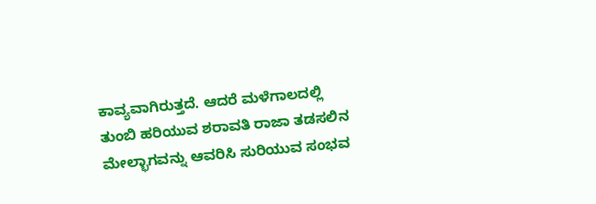ಕಾವ್ಯವಾಗಿರುತ್ತದೆ. ಆದರೆ ಮಳೆಗಾಲದಲ್ಲಿ ತುಂಬಿ ಹರಿಯುವ ಶರಾವತಿ ರಾಜಾ ತಡಸಲಿನ ಮೇಲ್ಭಾಗವನ್ನು ಆವರಿಸಿ ಸುರಿಯುವ ಸಂಭವ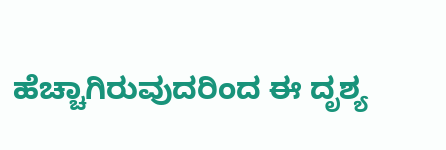ಹೆಚ್ಚಾಗಿರುವುದರಿಂದ ಈ ದೃಶ್ಯ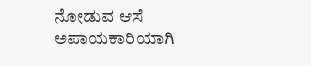ನೋಡುವ ಆಸೆ ಅಪಾಯಕಾರಿಯಾಗಿ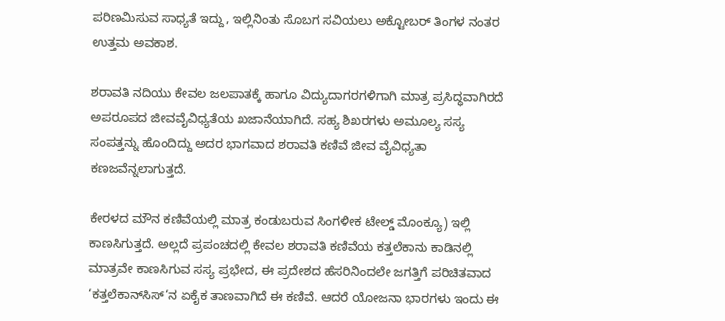ಪರಿಣಮಿಸುವ ಸಾಧ್ಯತೆ ಇದ್ದು, ಇಲ್ಲಿನಿಂತು ಸೊಬಗ ಸವಿಯಲು ಅಕ್ಟೋಬರ್‌ ತಿಂಗಳ ನಂತರ ಉತ್ತಮ ಅವಕಾಶ.

ಶರಾವತಿ ನದಿಯು ಕೇವಲ ಜಲಪಾತಕ್ಕೆ ಹಾಗೂ ವಿದ್ಯುದಾಗರಗಳಿಗಾಗಿ ಮಾತ್ರ ಪ್ರಸಿದ್ಧವಾಗಿರದೆ ಅಪರೂಪದ ಜೀವವೈವಿಧ್ಯತೆಯ ಖಜಾನೆಯಾಗಿದೆ. ಸಹ್ಯ ಶಿಖರಗಳು ಅಮೂಲ್ಯ ಸಸ್ಯ ಸಂಪತ್ತನ್ನು ಹೊಂದಿದ್ದು ಅದರ ಭಾಗವಾದ ಶರಾವತಿ ಕಣಿವೆ ಜೀವ ವೈವಿಧ್ಯತಾ ಕಣಜವೆನ್ನಲಾಗುತ್ತದೆ.

ಕೇರಳದ ಮೌನ ಕಣಿವೆಯಲ್ಲಿ ಮಾತ್ರ ಕಂಡುಬರುವ ಸಿಂಗಳೀಕ ಟೇಲ್ಡ್‌ ಮೊಂಕ್ಯೂ) ಇಲ್ಲಿ ಕಾಣಸಿಗುತ್ತದೆ. ಅಲ್ಲದೆ ಪ್ರಪಂಚದಲ್ಲಿ ಕೇವಲ ಶರಾವತಿ ಕಣಿವೆಯ ಕತ್ತಲೆಕಾನು ಕಾಡಿನಲ್ಲಿ ಮಾತ್ರವೇ ಕಾಣಸಿಗುವ ಸಸ್ಯ ಪ್ರಭೇದ, ಈ ಪ್ರದೇಶದ ಹೆಸರಿನಿಂದಲೇ ಜಗತ್ತಿಗೆ ಪರಿಚಿತವಾದ ‘ಕತ್ತಲೆಕಾನ್‌ಸಿಸ್‌‘ನ ಏಕೈಕ ತಾಣವಾಗಿದೆ ಈ ಕಣಿವೆ. ಆದರೆ ಯೋಜನಾ ಭಾರಗಳು ಇಂದು ಈ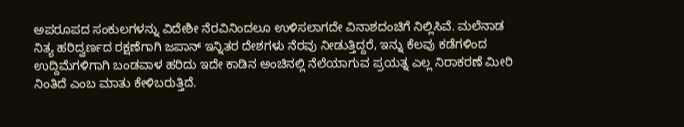ಅಪರೂಪದ ಸಂಕುಲಗಳನ್ನು ವಿದೇಶೀ ನೆರವಿನಿಂದಲೂ ಉಳಿಸಲಾಗದೇ ವಿನಾಶದಂಚಿಗೆ ನಿಲ್ಲಿಸಿವೆ. ಮಲೆನಾಡ ನಿತ್ಯ ಹರಿದ್ವರ್ಣದ ರಕ್ಷಣೆಗಾಗಿ ಜಪಾನ್‌ ಇನ್ನಿತರ ದೇಶಗಳು ನೆರವು ನೀಡುತ್ತಿದ್ದರೆ, ಇನ್ನು ಕೆಲವು ಕಡೆಗಳಿಂದ ಉದ್ದಿಮೆಗಳಿಗಾಗಿ ಬಂಡವಾಳ ಹರಿದು ಇದೇ ಕಾಡಿನ ಅಂಚಿನಲ್ಲಿ ನೆಲೆಯಾಗುವ ಪ್ರಯತ್ನ ಎಲ್ಲ ನಿರಾಕರಣೆ ಮೀರಿ ನಿಂತಿದೆ ಎಂಬ ಮಾತು ಕೇಳಿಬರುತ್ತಿದೆ.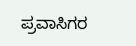ಪ್ರವಾಸಿಗರ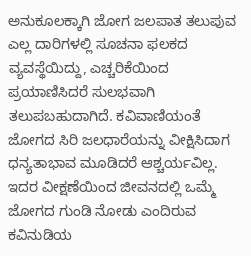ಅನುಕೂಲಕ್ಕಾಗಿ ಜೋಗ ಜಲಪಾತ ತಲುಪುವ ಎಲ್ಲ ದಾರಿಗಳಲ್ಲಿ ಸೂಚನಾ ಫಲಕದ ವ್ಯವಸ್ಥೆಯಿದ್ದು, ಎಚ್ಚರಿಕೆಯಿಂದ ಪ್ರಯಾಣಿಸಿದರೆ ಸುಲಭವಾಗಿ ತಲುಪಬಹುದಾಗಿದೆ. ಕವಿವಾಣಿಯಂತೆ ಜೋಗದ ಸಿರಿ ಜಲಧಾರೆಯನ್ನು ವೀಕ್ಷಿಸಿದಾಗ ಧನ್ಯತಾಭಾವ ಮೂಡಿದರೆ ಆಶ್ಚರ್ಯವಿಲ್ಲ. ಇದರ ವೀಕ್ಷಣೆಯಿಂದ ಜೀವನದಲ್ಲಿ ಒಮ್ಮೆ ಜೋಗದ ಗುಂಡಿ ನೋಡು ಎಂದಿರುವ ಕವಿನುಡಿಯ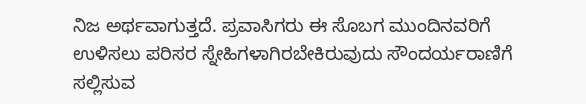ನಿಜ ಅರ್ಥವಾಗುತ್ತದೆ. ಪ್ರವಾಸಿಗರು ಈ ಸೊಬಗ ಮುಂದಿನವರಿಗೆ ಉಳಿಸಲು ಪರಿಸರ ಸ್ನೇಹಿಗಳಾಗಿರಬೇಕಿರುವುದು ಸೌಂದರ್ಯರಾಣಿಗೆ ಸಲ್ಲಿಸುವ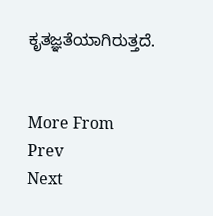ಕೃತಜ್ಞತೆಯಾಗಿರುತ್ತದೆ.


More From
Prev
Next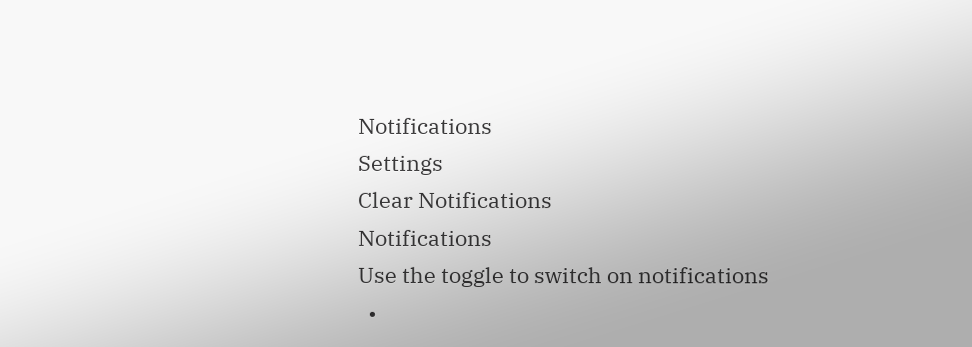Notifications
Settings
Clear Notifications
Notifications
Use the toggle to switch on notifications
  •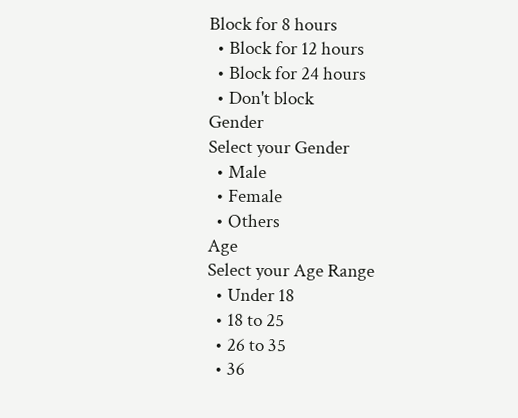Block for 8 hours
  • Block for 12 hours
  • Block for 24 hours
  • Don't block
Gender
Select your Gender
  • Male
  • Female
  • Others
Age
Select your Age Range
  • Under 18
  • 18 to 25
  • 26 to 35
  • 36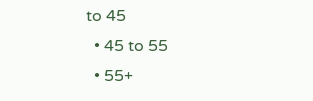to 45
  • 45 to 55
  • 55+